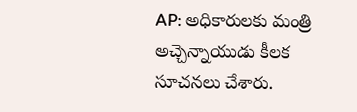AP: అధికారులకు మంత్రి అచ్చెన్నాయుడు కీలక సూచనలు చేశారు.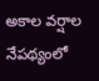అకాల వర్షాల నేపథ్యంలో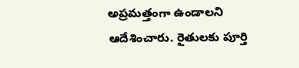అప్రమత్తంగా ఉండాలని ఆదేశించారు. రైతులకు పూర్తి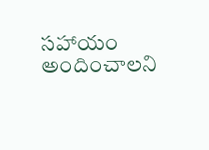సహాయం అందించాలని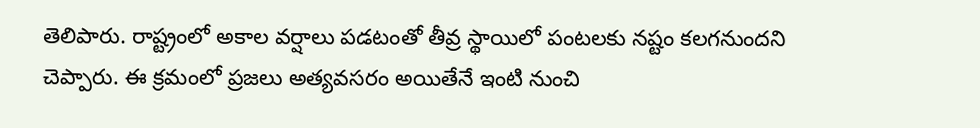తెలిపారు. రాష్ట్రంలో అకాల వర్షాలు పడటంతో తీవ్ర స్థాయిలో పంటలకు నష్టం కలగనుందని చెప్పారు. ఈ క్రమంలో ప్రజలు అత్యవసరం అయితేనే ఇంటి నుంచి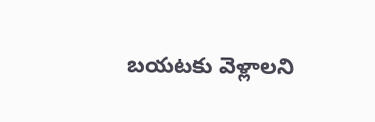బయటకు వెళ్లాలని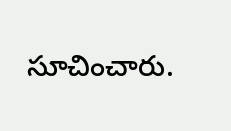సూచించారు.